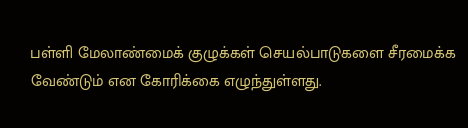பள்ளி மேலாண்மைக் குழுக்கள் செயல்பாடுகளை சீரமைக்க வேண்டும் என கோரிக்கை எழுந்துள்ளது.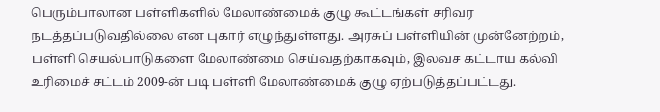பெரும்பாலான பள்ளிகளில் மேலாண்மைக் குழு கூட்டங்கள் சரிவர நடத்தப்படுவதில்லை என புகார் எழுந்துள்ளது. அரசுப் பள்ளியின் முன்னேற்றம், பள்ளி செயல்பாடுகளை மேலாண்மை செய்வதற்காகவும், இலவச கட்டாய கல்வி உரிமைச் சட்டம் 2009-ன் படி பள்ளி மேலாண்மைக் குழு ஏற்படுத்தப்பட்டது.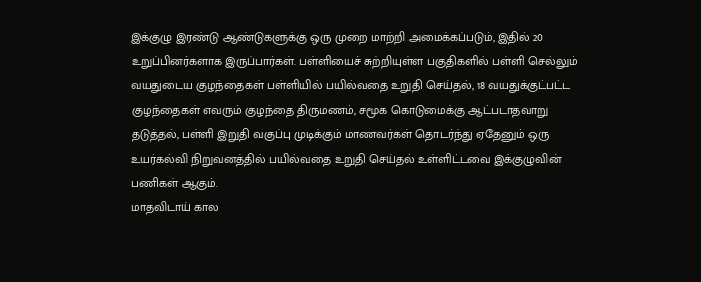இக்குழு இரண்டு ஆண்டுகளுக்கு ஒரு முறை மாற்றி அமைக்கப்படும், இதில் 20 உறுப்பினர்களாக இருப்பார்கள். பள்ளியைச் சுற்றியுள்ள பகுதிகளில் பள்ளி செல்லும் வயதுடைய குழந்தைகள் பள்ளியில் பயில்வதை உறுதி செய்தல், 18 வயதுக்குட்பட்ட குழந்தைகள் எவரும் குழந்தை திருமணம், சமூக கொடுமைக்கு ஆட்படாதவாறு தடுத்தல், பள்ளி இறுதி வகுப்பு முடிக்கும் மாணவர்கள் தொடர்ந்து ஏதேனும் ஒரு உயர்கல்வி நிறுவனத்தில் பயில்வதை உறுதி செய்தல் உள்ளிட்டவை இக்குழுவின் பணிகள் ஆகும்.
மாதவிடாய் கால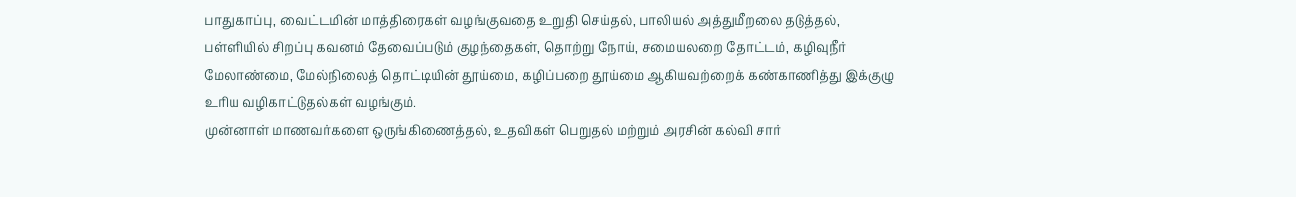பாதுகாப்பு, வைட்டமின் மாத்திரைகள் வழங்குவதை உறுதி செய்தல், பாலியல் அத்துமீறலை தடுத்தல், பள்ளியில் சிறப்பு கவனம் தேவைப்படும் குழந்தைகள், தொற்று நோய், சமையலறை தோட்டம், கழிவுநீர் மேலாண்மை, மேல்நிலைத் தொட்டியின் தூய்மை, கழிப்பறை தூய்மை ஆகியவற்றைக் கண்காணித்து இக்குழு உரிய வழிகாட்டுதல்கள் வழங்கும்.
முன்னாள் மாணவர்களை ஒருங்கிணைத்தல், உதவிகள் பெறுதல் மற்றும் அரசின் கல்வி சார்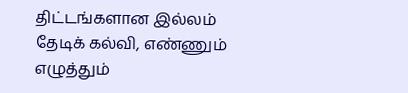திட்டங்களான இல்லம் தேடிக் கல்வி, எண்ணும் எழுத்தும்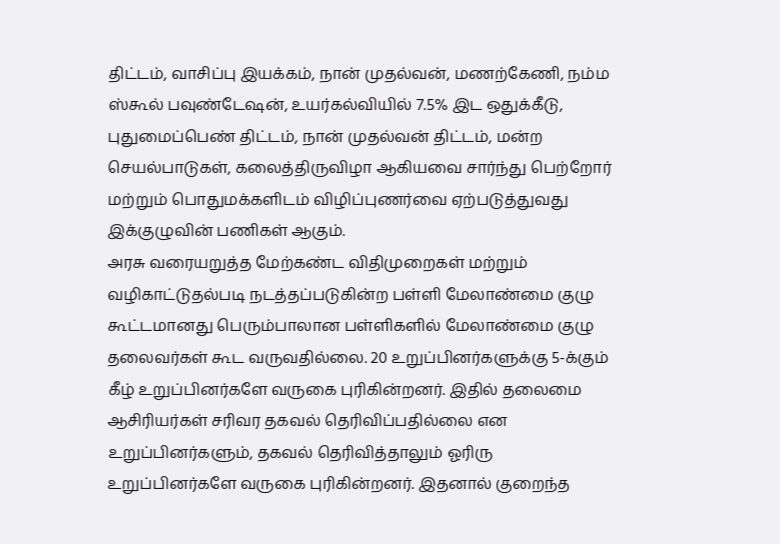திட்டம், வாசிப்பு இயக்கம், நான் முதல்வன், மணற்கேணி, நம்ம ஸ்கூல் பவுண்டேஷன், உயர்கல்வியில் 7.5% இட ஒதுக்கீடு, புதுமைப்பெண் திட்டம், நான் முதல்வன் திட்டம், மன்ற செயல்பாடுகள், கலைத்திருவிழா ஆகியவை சார்ந்து பெற்றோர் மற்றும் பொதுமக்களிடம் விழிப்புணர்வை ஏற்படுத்துவது இக்குழுவின் பணிகள் ஆகும்.
அரசு வரையறுத்த மேற்கண்ட விதிமுறைகள் மற்றும் வழிகாட்டுதல்படி நடத்தப்படுகின்ற பள்ளி மேலாண்மை குழு கூட்டமானது பெரும்பாலான பள்ளிகளில் மேலாண்மை குழு தலைவர்கள் கூட வருவதில்லை. 20 உறுப்பினர்களுக்கு 5-க்கும் கீழ் உறுப்பினர்களே வருகை புரிகின்றனர். இதில் தலைமை ஆசிரியர்கள் சரிவர தகவல் தெரிவிப்பதில்லை என உறுப்பினர்களும், தகவல் தெரிவித்தாலும் ஓரிரு உறுப்பினர்களே வருகை புரிகின்றனர். இதனால் குறைந்த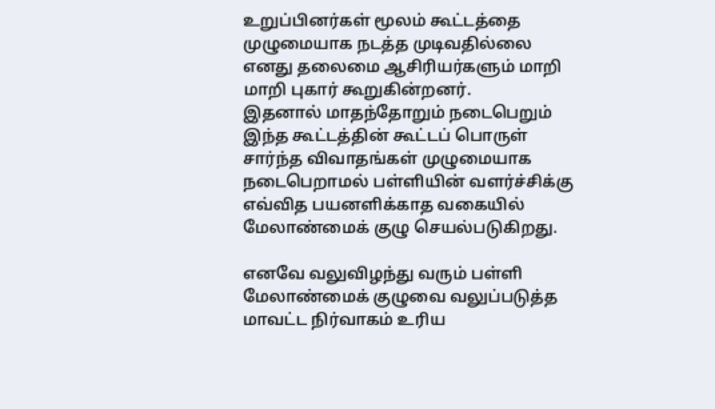உறுப்பினர்கள் மூலம் கூட்டத்தை முழுமையாக நடத்த முடிவதில்லை எனது தலைமை ஆசிரியர்களும் மாறி மாறி புகார் கூறுகின்றனர்.
இதனால் மாதந்தோறும் நடைபெறும் இந்த கூட்டத்தின் கூட்டப் பொருள் சார்ந்த விவாதங்கள் முழுமையாக நடைபெறாமல் பள்ளியின் வளர்ச்சிக்கு எவ்வித பயனளிக்காத வகையில் மேலாண்மைக் குழு செயல்படுகிறது.

எனவே வலுவிழந்து வரும் பள்ளி மேலாண்மைக் குழுவை வலுப்படுத்த மாவட்ட நிர்வாகம் உரிய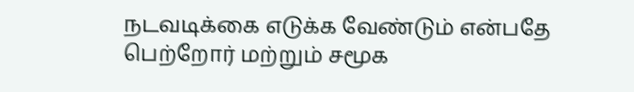நடவடிக்கை எடுக்க வேண்டும் என்பதே பெற்றோர் மற்றும் சமூக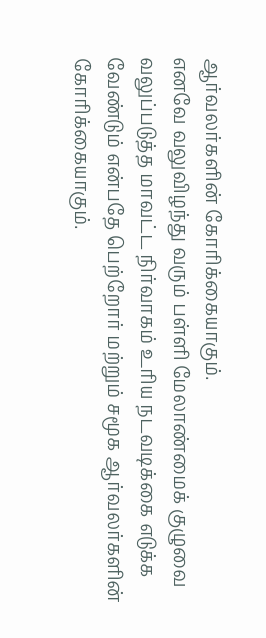ஆர்வலர்களின் கோரிக்கையாகும்.
எனவே வலுவிழந்து வரும் பள்ளி மேலாண்மைக் குழுவை வலுப்படுத்த மாவட்ட நிர்வாகம் உரிய நடவடிக்கை எடுக்க வேண்டும் என்பதே பெற்றோர் மற்றும் சமூக ஆர்வலர்களின் கோரிக்கையாகும்.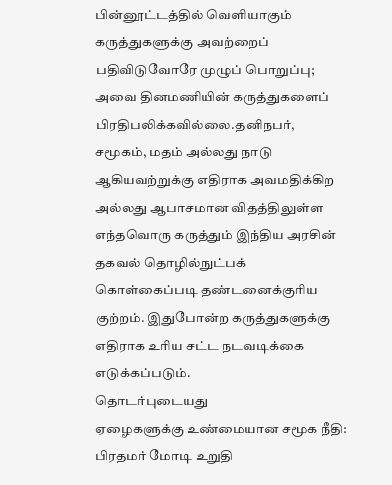பின்னூட்டத்தில் வெளியாகும் கருத்துகளுக்கு அவற்றைப் பதிவிடுவோரே முழுப் பொறுப்பு; அவை தினமணியின் கருத்துகளைப் பிரதிபலிக்கவில்லை.தனிநபர், சமூகம், மதம் அல்லது நாடு ஆகியவற்றுக்கு எதிராக அவமதிக்கிற அல்லது ஆபாசமான விதத்திலுள்ள எந்தவொரு கருத்தும் இந்திய அரசின் தகவல் தொழில்நுட்பக் கொள்கைப்படி தண்டனைக்குரிய குற்றம். இதுபோன்ற கருத்துகளுக்கு எதிராக உரிய சட்ட நடவடிக்கை எடுக்கப்படும்.
தொடர்புடையது
ஏழைகளுக்கு உண்மையான சமூக நீதி: பிரதமர் மோடி உறுதி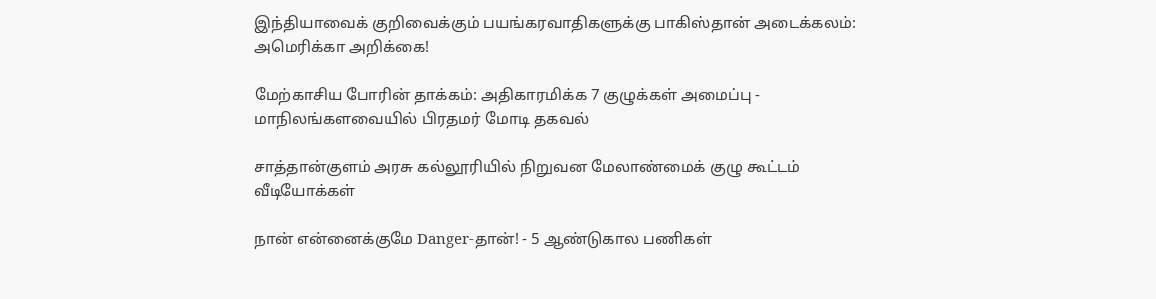இந்தியாவைக் குறிவைக்கும் பயங்கரவாதிகளுக்கு பாகிஸ்தான் அடைக்கலம்: அமெரிக்கா அறிக்கை!

மேற்காசிய போரின் தாக்கம்: அதிகாரமிக்க 7 குழுக்கள் அமைப்பு - மாநிலங்களவையில் பிரதமர் மோடி தகவல்

சாத்தான்குளம் அரசு கல்லூரியில் நிறுவன மேலாண்மைக் குழு கூட்டம்
வீடியோக்கள்

நான் என்னைக்குமே Danger-தான்! - 5 ஆண்டுகால பணிகள்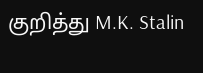குறித்து M.K. Stalin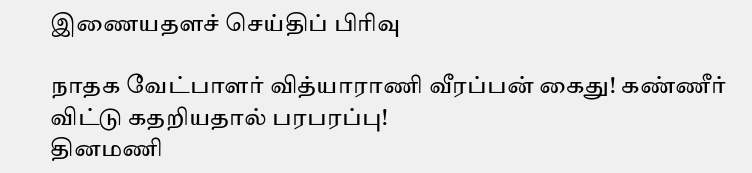இணையதளச் செய்திப் பிரிவு

நாதக வேட்பாளர் வித்யாராணி வீரப்பன் கைது! கண்ணீர் விட்டு கதறியதால் பரபரப்பு!
தினமணி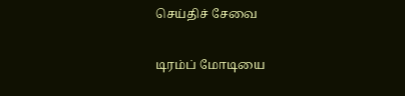செய்திச் சேவை

டிரம்ப் மோடியை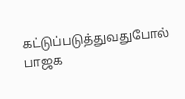கட்டுப்படுத்துவதுபோல் பாஜக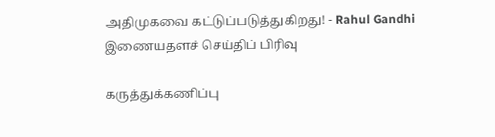அதிமுகவை கட்டுப்படுத்துகிறது! - Rahul Gandhi
இணையதளச் செய்திப் பிரிவு

கருத்துக்கணிப்பு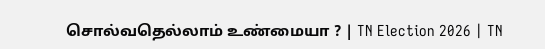சொல்வதெல்லாம் உண்மையா ? | TN Election 2026 | TN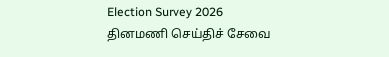Election Survey 2026
தினமணி செய்திச் சேவை